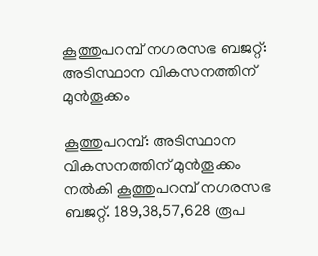കൂത്തുപറമ്പ് നഗരസഭ ബജറ്റ്: അടിസ്ഥാന വികസനത്തിന് മുൻതൂക്കം

കൂത്തുപറമ്പ്: അടിസ്ഥാന വികസനത്തിന് മുൻതൂക്കം നൽകി കൂത്തുപറമ്പ് നഗരസഭ ബജറ്റ്. 189,38,57,628 രൂപ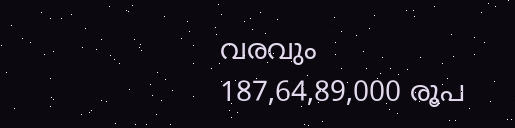വരവും 187,64,89,000 രൂപ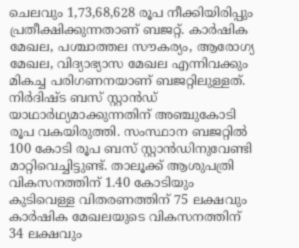ചെലവും 1,73,68,628 രൂപ നീക്കിയിരിപ്പും പ്രതീക്ഷിക്കുന്നതാണ് ബജറ്റ്. കാർഷിക മേഖല, പശ്ചാത്തല സൗകര്യം, ആരോഗ്യ മേഖല, വിദ്യാഭ്യാസ മേഖല എന്നിവക്കും മികച്ച പരിഗണനയാണ് ബജറ്റിലുള്ളത്. നിർദിഷ്ട ബസ് സ്റ്റാൻഡ് യാഥാർഥ്യമാക്കുന്നതിന് അഞ്ചുകോടി രൂപ വകയിരുത്തി. സംസ്ഥാന ബജറ്റിൽ 100 കോടി രൂപ ബസ് സ്റ്റാൻഡിനുവേണ്ടി മാറ്റിവെച്ചിട്ടുണ്ട്. താലൂക്ക് ആശുപത്രി വികസനത്തിന് 1.40 കോടിയും കുടിവെള്ള വിതരണത്തിന് 75 ലക്ഷവും കാർഷിക മേഖലയുടെ വികസനത്തിന് 34 ലക്ഷവും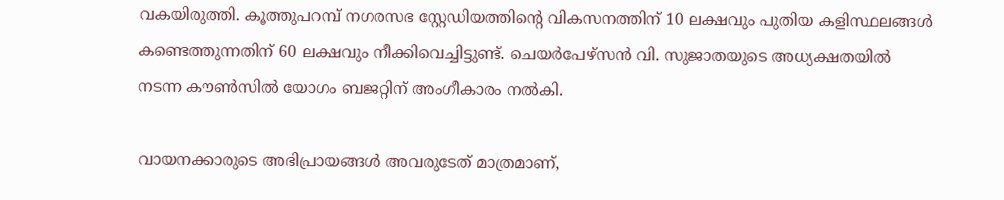വകയിരുത്തി. കൂത്തുപറമ്പ് നഗരസഭ സ്റ്റേഡിയത്തിന്റെ വികസനത്തിന് 10 ലക്ഷവും പുതിയ കളിസ്ഥലങ്ങൾ കണ്ടെത്തുന്നതിന് 60 ലക്ഷവും നീക്കിവെച്ചിട്ടുണ്ട്. ചെയർപേഴ്സൻ വി. സുജാതയുടെ അധ്യക്ഷതയിൽ നടന്ന കൗൺസിൽ യോഗം ബജറ്റിന് അംഗീകാരം നൽകി.

വായനക്കാരുടെ അഭിപ്രായങ്ങള്‍ അവരുടേത് മാത്രമാണ്,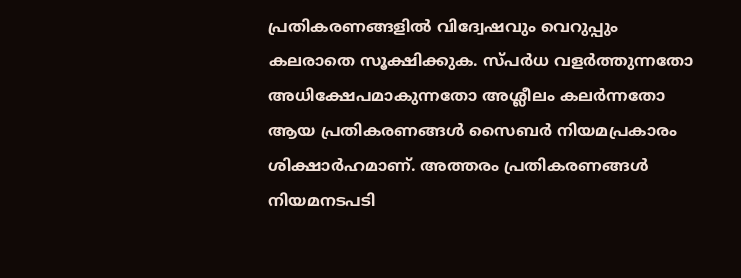പ്രതികരണങ്ങളിൽ വിദ്വേഷവും വെറുപ്പും കലരാതെ സൂക്ഷിക്കുക. സ്പർധ വളർത്തുന്നതോ അധിക്ഷേപമാകുന്നതോ അശ്ലീലം കലർന്നതോ ആയ പ്രതികരണങ്ങൾ സൈബർ നിയമപ്രകാരം ശിക്ഷാർഹമാണ്. അത്തരം പ്രതികരണങ്ങൾ നിയമനടപടി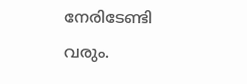നേരിടേണ്ടി വരും.